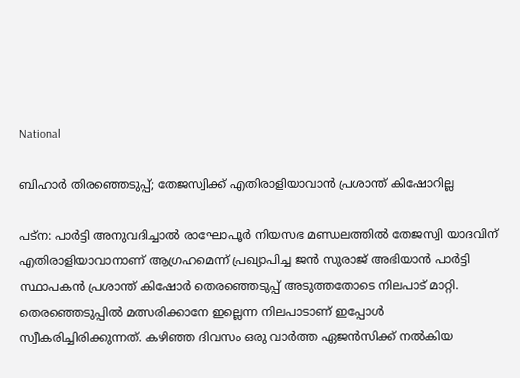National

ബിഹാർ തിരഞ്ഞെടുപ്പ്; തേജസ്വിക്ക് എതിരാളിയാവാൻ പ്രശാന്ത് കിഷോറില്ല

പട്ന: പാർട്ടി അനുവദിച്ചാൽ രാഘോപൂർ നിയസഭ മണ്ഡലത്തിൽ തേജസ്വി യാദവിന് എതിരാളിയാവാനാണ് ആഗ്രഹമെന്ന് പ്രഖ്യാപിച്ച ജൻ സുരാജ് അഭിയാൻ പാർട്ടി സ്ഥാപകൻ പ്രശാന്ത് കിഷോർ തെരഞ്ഞെടുപ്പ് അടുത്തതോടെ നിലപാട് മാറ്റി. തെരഞ്ഞെടുപ്പിൽ മത്സരിക്കാനേ ഇല്ലെന്ന നിലപാടാണ് ഇപ്പോൾ സ്വീകരിച്ചിരിക്കുന്നത്. കഴിഞ്ഞ ദിവസം ഒരു വാർത്ത ഏജൻസിക്ക് നൽകിയ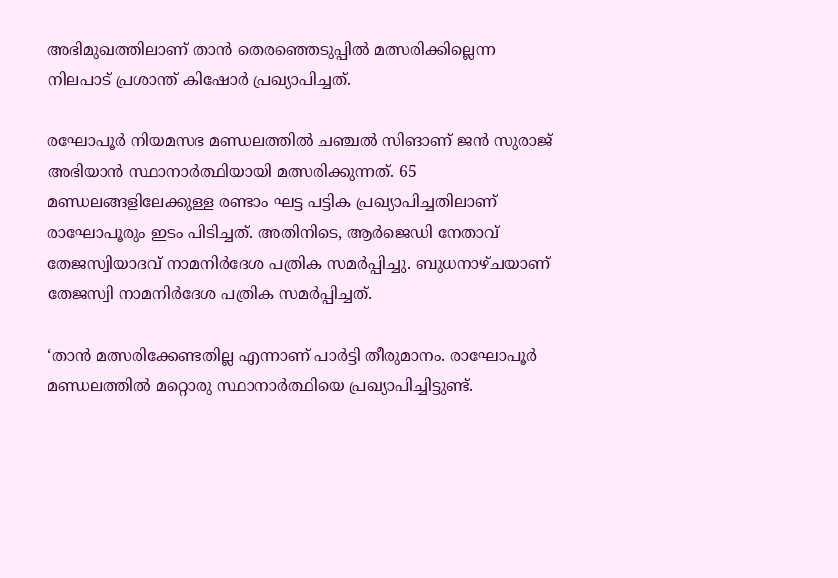അഭിമുഖത്തിലാണ് താൻ തെരഞ്ഞെടുപ്പിൽ മത്സരിക്കില്ലെന്ന നിലപാട് പ്രശാന്ത് കിഷോർ പ്രഖ്യാപിച്ചത്.

രഘോപൂർ നിയമസഭ മണ്ഡലത്തിൽ ചഞ്ചൽ സിങാണ് ജൻ സുരാജ് അഭിയാൻ സ്ഥാനാർത്ഥിയായി മത്സരിക്കുന്നത്. 65 മണ്ഡലങ്ങളിലേക്കുള്ള രണ്ടാം ഘട്ട പട്ടിക പ്രഖ്യാപിച്ചതിലാണ് രാഘോപൂരും ഇടം പിടിച്ചത്. അതിനിടെ, ആർജെഡി നേതാവ് തേജസ്വിയാദവ് നാമനിർദേശ പത്രിക സമർപ്പിച്ചു. ബുധനാഴ്ചയാണ് തേജസ്വി നാമനിർദേശ പത്രിക സമർപ്പിച്ചത്.

‘താൻ മത്സരിക്കേണ്ടതില്ല എന്നാണ് പാർട്ടി തീരുമാനം. രാഘോപൂർ മണ്ഡലത്തിൽ മറ്റൊരു സ്ഥാനാർത്ഥിയെ പ്രഖ്യാപിച്ചിട്ടുണ്ട്.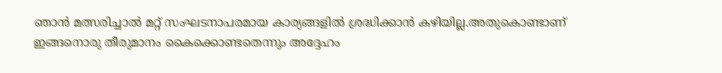ഞാൻ മത്സരിച്ചാൽ മറ്റ് സംഘടനാപരമായ കാര്യങ്ങളിൽ ശ്രദ്ധിക്കാൻ കഴിയില്ല.അതുകൊണ്ടാണ് ഇങ്ങനൊരു തീരുമാനം കൈക്കൊണ്ടതെന്നും അദ്ദേഹം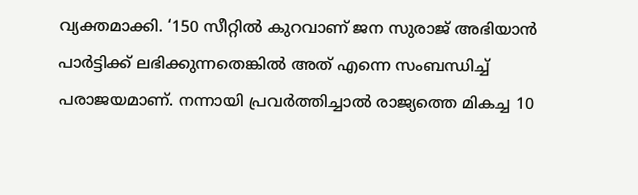വ്യക്തമാക്കി. ‘150 സീറ്റിൽ കുറവാണ് ജന സുരാജ് അഭിയാൻ പാർട്ടിക്ക് ലഭിക്കുന്നതെങ്കിൽ അത് എന്നെ സംബന്ധിച്ച് പരാജയമാണ്. നന്നായി പ്രവർത്തിച്ചാൽ രാജ്യത്തെ മികച്ച 10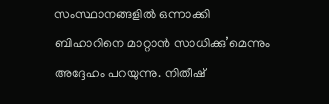സംസ്ഥാനങ്ങളിൽ ഒന്നാക്കി ബിഹാറിനെ മാറ്റാൻ സാധിക്കു’മെന്നും അദ്ദേഹം പറയുന്നു. നിതീഷ്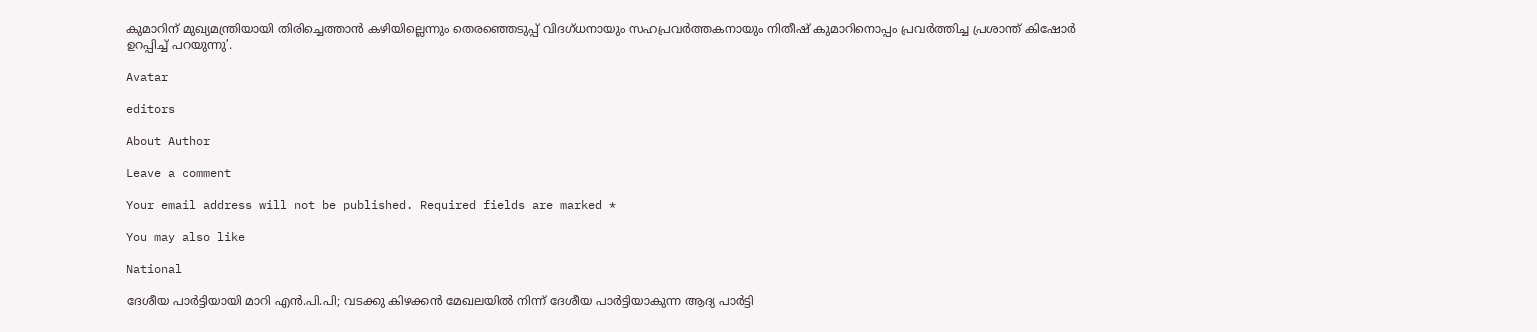കുമാറിന് മുഖ്യമന്ത്രിയായി തിരിച്ചെത്താൻ കഴിയില്ലെന്നും തെരഞ്ഞെടുപ്പ് വിദഗ്ധനായും സഹപ്രവർത്തകനായും നിതീഷ് കുമാറിനൊപ്പം പ്രവർത്തിച്ച പ്രശാന്ത് കിഷോർ ഉറപ്പിച്ച് പറയുന്നു’.

Avatar

editors

About Author

Leave a comment

Your email address will not be published. Required fields are marked *

You may also like

National

ദേശീയ പാര്‍ട്ടിയായി മാറി എന്‍.പി.പി; വടക്കു കിഴക്കന്‍ മേഖലയില്‍ നിന്ന് ദേശീയ പാര്‍ട്ടിയാകുന്ന ആദ്യ പാര്‍ട്ടി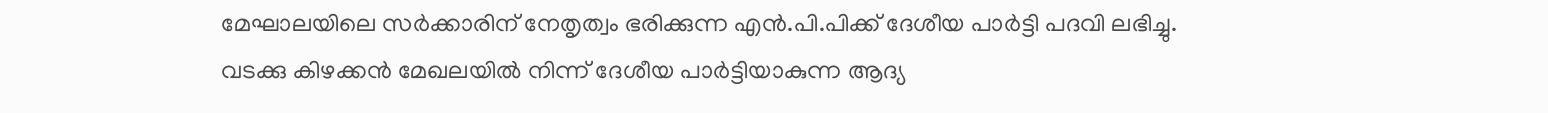മേഘാലയിലെ സര്‍ക്കാരിന് നേതൃത്വം ഭരിക്കുന്ന എന്‍.പി.പിക്ക് ദേശീയ പാര്‍ട്ടി പദവി ലഭിച്ചു. വടക്കു കിഴക്കന്‍ മേഖലയില്‍ നിന്ന് ദേശീയ പാര്‍ട്ടിയാകുന്ന ആദ്യ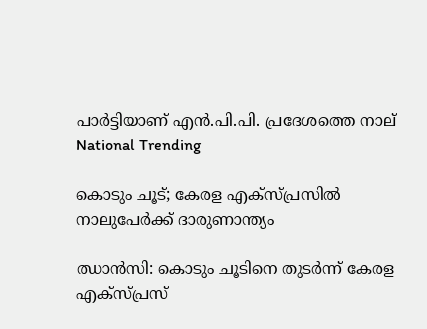പാര്‍ട്ടിയാണ് എന്‍.പി.പി. പ്രദേശത്തെ നാല്
National Trending

കൊടും ചൂട്; കേരള എക്‌സ്പ്രസില്‍ നാലുപേര്‍ക്ക് ദാരുണാന്ത്യം

ഝാന്‍സി: കൊടും ചൂടിനെ തുടര്‍ന്ന് കേരള എക്സ്പ്രസ്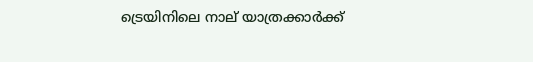ട്രെയിനിലെ നാല് യാത്രക്കാര്‍ക്ക്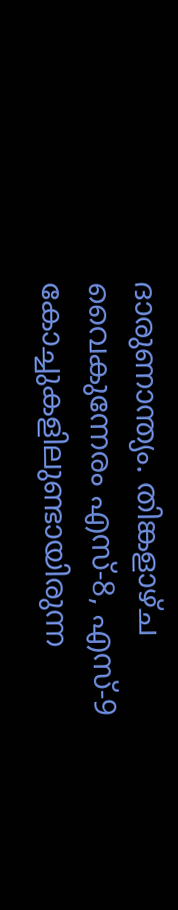ദാരുണാന്ത്യം. തിങ്കളാഴ്ച വൈകുന്നേരം എസ്-8, എസ്-9 കോച്ചുകളിലുണ്ടായിരുന്ന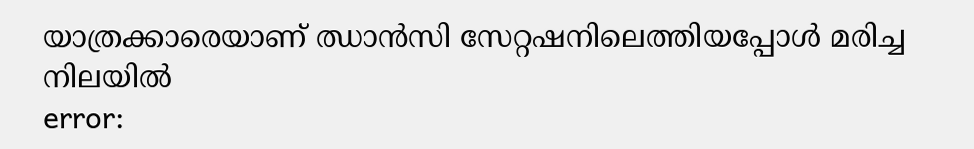യാത്രക്കാരെയാണ് ഝാന്‍സി സേറ്റഷനിലെത്തിയപ്പോള്‍ മരിച്ച നിലയില്‍
error: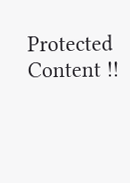Protected Content !!